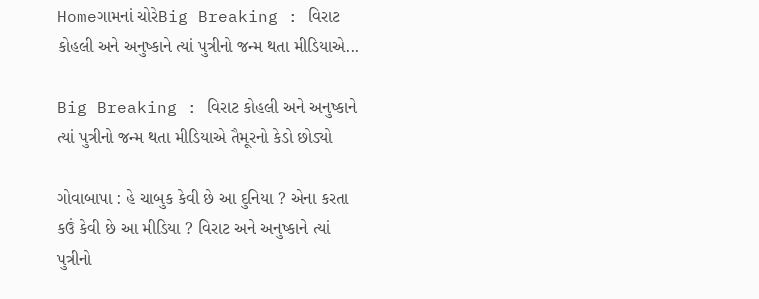Homeગામનાં ચોરેBig Breaking : વિરાટ કોહલી અને અનુષ્કાને ત્યાં પુત્રીનો જન્મ થતા મીડિયાએ...

Big Breaking : વિરાટ કોહલી અને અનુષ્કાને ત્યાં પુત્રીનો જન્મ થતા મીડિયાએ તૈમૂરનો કેડો છોડ્યો

ગોવાબાપા : હે ચાબુક કેવી છે આ દુનિયા ? એના કરતા કઉં કેવી છે આ મીડિયા ? વિરાટ અને અનુષ્કાને ત્યાં પુત્રીનો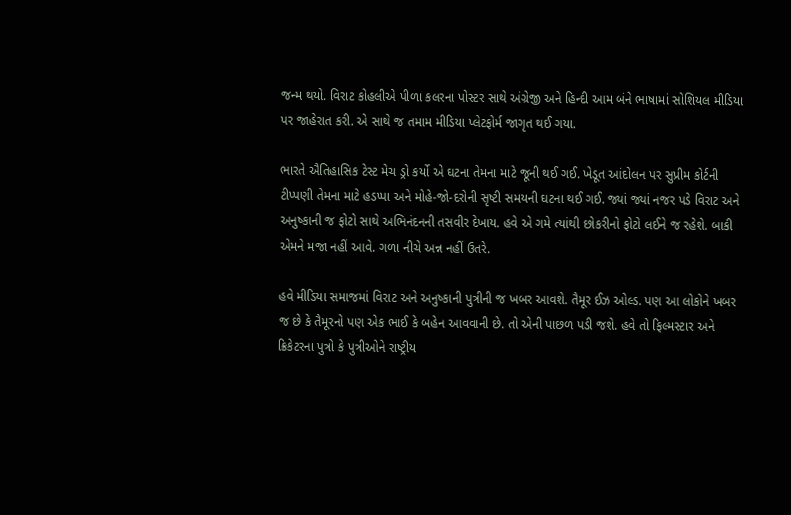જન્મ થયો. વિરાટ કોહલીએ પીળા કલરના પોસ્ટર સાથે અંગ્રેજી અને હિન્દી આમ બંને ભાષામાં સોશિયલ મીડિયા પર જાહેરાત કરી. એ સાથે જ તમામ મીડિયા પ્લેટફોર્મ જાગૃત થઈ ગયા.

ભારતે ઐતિહાસિક ટેસ્ટ મેચ ડ્રો કર્યો એ ઘટના તેમના માટે જૂની થઈ ગઈ. ખેડૂત આંદોલન પર સુપ્રીમ કોર્ટની ટીપ્પણી તેમના માટે હડપ્પા અને મોહે-જો-દરોની સૃષ્ટી સમયની ઘટના થઈ ગઈ. જ્યાં જ્યાં નજર પડે વિરાટ અને અનુષ્કાની જ ફોટો સાથે અભિનંદનની તસવીર દેખાય. હવે એ ગમે ત્યાંથી છોકરીનો ફોટો લઈને જ રહેશે. બાકી એમને મજા નહીં આવે. ગળા નીચે અન્ન નહીં ઉતરે.

હવે મીડિયા સમાજમાં વિરાટ અને અનુષ્કાની પુત્રીની જ ખબર આવશે. તૈમૂર ઈઝ ઓલ્ડ. પણ આ લોકોને ખબર જ છે કે તૈમૂરનો પણ એક ભાઈ કે બહેન આવવાની છે. તો એની પાછળ પડી જશે. હવે તો ફિલ્મસ્ટાર અને ક્રિકેટરના પુત્રો કે પુત્રીઓને રાષ્ટ્રીય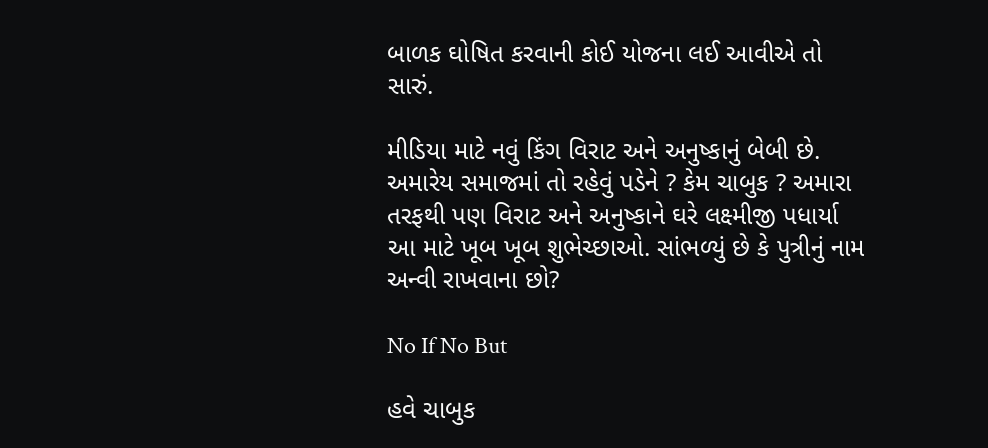બાળક ઘોષિત કરવાની કોઈ યોજના લઈ આવીએ તો સારું.

મીડિયા માટે નવું કિંગ વિરાટ અને અનુષ્કાનું બેબી છે. અમારેય સમાજમાં તો રહેવું પડેને ? કેમ ચાબુક ? અમારા તરફથી પણ વિરાટ અને અનુષ્કાને ઘરે લક્ષ્મીજી પધાર્યા આ માટે ખૂબ ખૂબ શુભેચ્છાઓ. સાંભળ્યું છે કે પુત્રીનું નામ અન્વી રાખવાના છો?

No If No But

હવે ચાબુક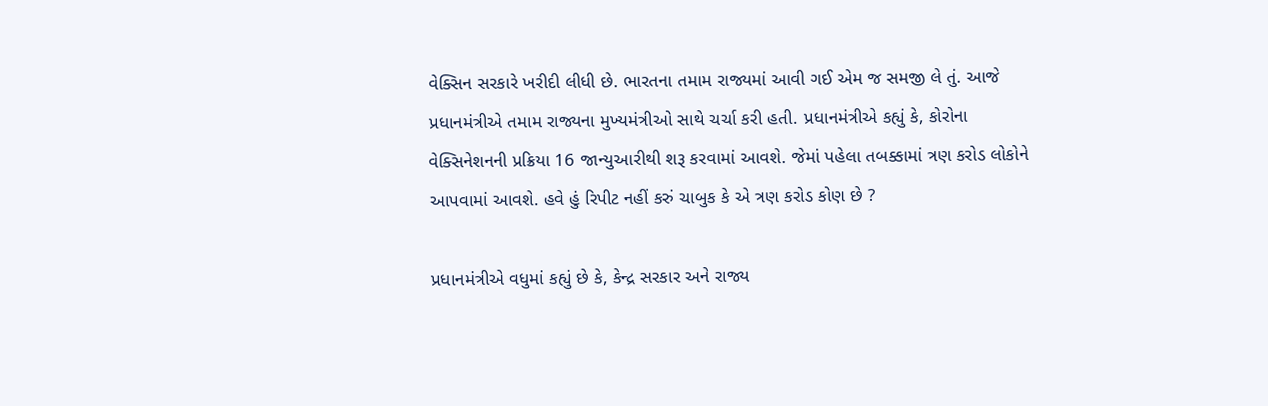વેક્સિન સરકારે ખરીદી લીધી છે. ભારતના તમામ રાજ્યમાં આવી ગઈ એમ જ સમજી લે તું. આજે પ્રધાનમંત્રીએ તમામ રાજ્યના મુખ્યમંત્રીઓ સાથે ચર્ચા કરી હતી. પ્રધાનમંત્રીએ કહ્યું કે, કોરોના વેક્સિનેશનની પ્રક્રિયા 16 જાન્યુઆરીથી શરૂ કરવામાં આવશે. જેમાં પહેલા તબક્કામાં ત્રણ કરોડ લોકોને આપવામાં આવશે. હવે હું રિપીટ નહીં કરું ચાબુક કે એ ત્રણ કરોડ કોણ છે ?

પ્રધાનમંત્રીએ વધુમાં કહ્યું છે કે, કેન્દ્ર સરકાર અને રાજ્ય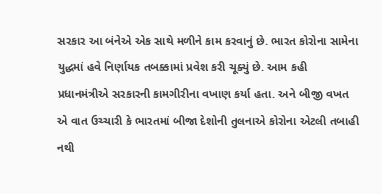સરકાર આ બંનેએ એક સાથે મળીને કામ કરવાનું છે. ભારત કોરોના સામેના યુદ્ધમાં હવે નિર્ણાયક તબક્કામાં પ્રવેશ કરી ચૂક્યું છે. આમ કહી પ્રધાનમંત્રીએ સરકારની કામગીરીના વખાણ કર્યા હતા. અને બીજી વખત એ વાત ઉચ્ચારી કે ભારતમાં બીજા દેશોની તુલનાએ કોરોના એટલી તબાહી નથી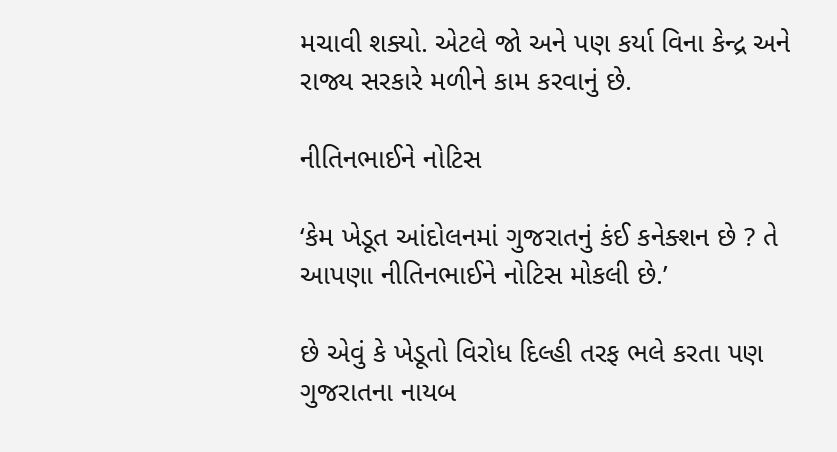મચાવી શક્યો. એટલે જો અને પણ કર્યા વિના કેન્દ્ર અને રાજ્ય સરકારે મળીને કામ કરવાનું છે.

નીતિનભાઈને નોટિસ

‘કેમ ખેડૂત આંદોલનમાં ગુજરાતનું કંઈ કનેક્શન છે ? તે આપણા નીતિનભાઈને નોટિસ મોકલી છે.’

છે એવું કે ખેડૂતો વિરોધ દિલ્હી તરફ ભલે કરતા પણ ગુજરાતના નાયબ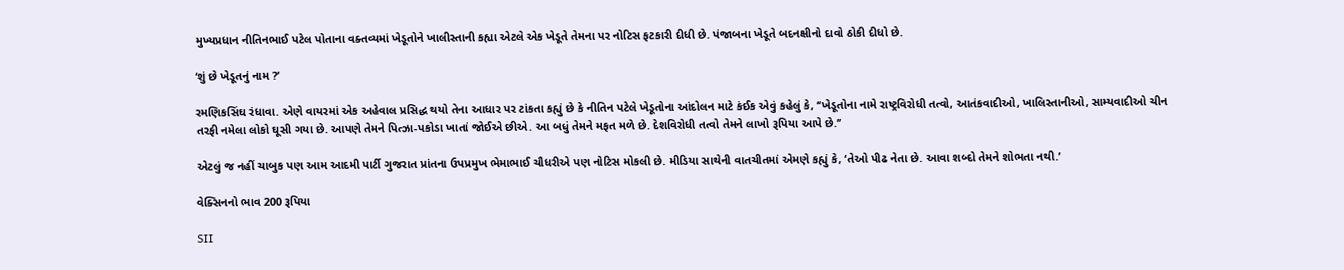મુખ્યપ્રધાન નીતિનભાઈ પટેલ પોતાના વક્તવ્યમાં ખેડૂતોને ખાલીસ્તાની કહ્યા એટલે એક ખેડૂતે તેમના પર નોટિસ ફટકારી દીધી છે. પંજાબના ખેડૂતે બદનક્ષીનો દાવો ઠોકી દીધો છે.

‘શું છે ખેડૂતનું નામ ?’

રમણિકસિંઘ રંધાવા. એણે વાયરમાં એક અહેવાલ પ્રસિદ્ધ થયો તેના આધાર પર ટાંકતા કહ્યું છે કે નીતિન પટેલે ખેડૂતોના આંદોલન માટે કંઈક એવું કહેલું કે, ‘‘ખેડૂતોના નામે રાષ્ટ્રવિરોધી તત્વો, આતંકવાદીઓ, ખાલિસ્તાનીઓ, સામ્યવાદીઓ ચીન તરફી નમેલા લોકો ઘૂસી ગયા છે. આપણે તેમને પિત્ઝા-પકોડા ખાતાં જોઈએ છીએ. આ બધું તેમને મફત મળે છે. દેશવિરોધી તત્વો તેમને લાખો રૂપિયા આપે છે.’’

એટલું જ નહીં ચાબુક પણ આમ આદમી પાર્ટી ગુજરાત પ્રાંતના ઉપપ્રમુખ ભેમાભાઈ ચૌધરીએ પણ નોટિસ મોકલી છે. મીડિયા સાથેની વાતચીતમાં એમણે કહ્યું કે, ‘તેઓ પીઢ નેતા છે. આવા શબ્દો તેમને શોભતા નથી.’

વેક્સિનનો ભાવ 200 રૂપિયા

SII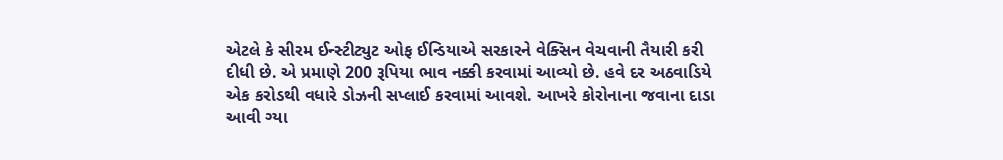એટલે કે સીરમ ઈન્સ્ટીટ્યુટ ઓફ ઈન્ડિયાએ સરકારને વેક્સિન વેચવાની તૈયારી કરી દીધી છે. એ પ્રમાણે 200 રૂપિયા ભાવ નક્કી કરવામાં આવ્યો છે. હવે દર અઠવાડિયે એક કરોડથી વધારે ડોઝની સપ્લાઈ કરવામાં આવશે. આખરે કોરોનાના જવાના દાડા આવી ગ્યા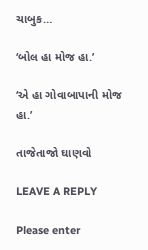ચાબુક…

‘બોલ હા મોજ હા.’

‘એ હા ગોવાબાપાની મોજ હા.’

તાજેતાજો ઘાણવો

LEAVE A REPLY

Please enter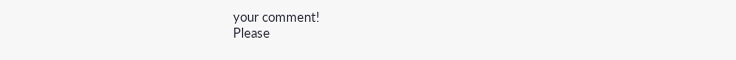your comment!
Please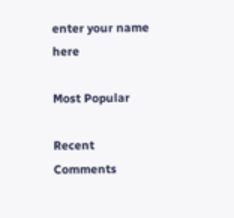enter your name here

Most Popular

Recent Comments